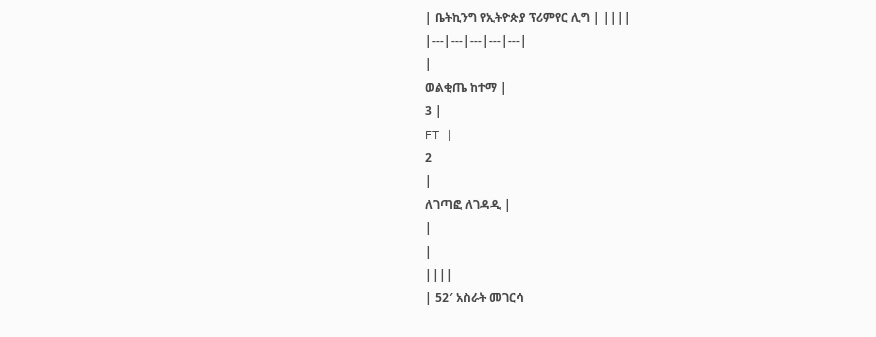| ቤትኪንግ የኢትዮጵያ ፕሪምየር ሊግ | ||||
|---|---|---|---|---|
|
ወልቂጤ ከተማ |
3 |
FT |
2
|
ለገጣፎ ለገዳዲ |
|
|
||||
| 52′ አስራት መገርሳ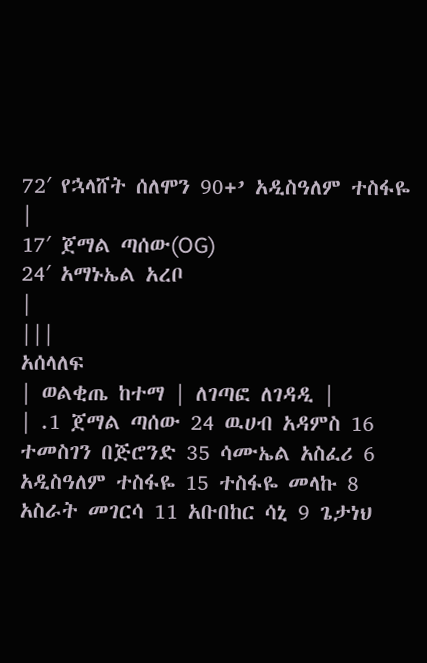72′ የኋላሸት ሰለሞን 90+’ አዲስዓለም ተስፋዬ
|
17′ ጀማል ጣሰው(OG)
24′ አማኑኤል አረቦ
|
|||
አሰላለፍ
| ወልቂጤ ከተማ | ለገጣፎ ለገዳዲ |
| .1 ጀማል ጣሰው 24 ዉሀብ አዳምስ 16 ተመስገን በጅሮንድ 35 ሳሙኤል አስፈሪ 6 አዲስዓለም ተስፋዬ 15 ተስፋዬ መላኩ 8 አስራት መገርሳ 11 አቡበከር ሳኒ 9 ጌታነህ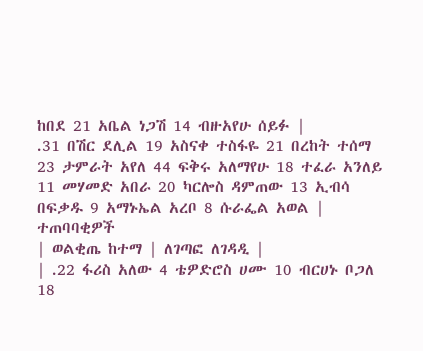ከበደ 21 አቤል ነጋሽ 14 ብዙአየሁ ሰይፉ |
.31 በሽር ደሊል 19 አስናቀ ተስፋዬ 21 በረከት ተሰማ 23 ታምራት አየለ 44 ፍቅሩ አለማየሁ 18 ተፈራ አንለይ 11 መሃመድ አበራ 20 ካርሎስ ዳምጠው 13 ኢብሳ በፍቃዱ 9 አማኑኤል አረቦ 8 ሱራፌል አወል |
ተጠባባቂዎች
| ወልቂጤ ከተማ | ለገጣፎ ለገዳዲ |
| .22 ፋሪስ አለው 4 ቴዎድሮስ ሀሙ 10 ብርሀኑ ቦጋለ 18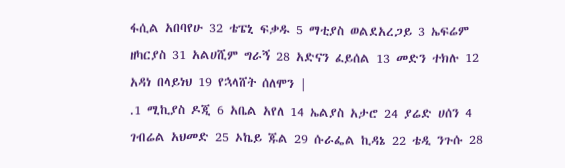ፋሲል አበባየሁ 32 ቴፔኒ ፍቃዱ 5 ማቲያስ ወልደአረጋይ 3 ኤፍሬም ዘካርያስ 31 አልሀሺም ግራኝ 28 አድናን ፈይሰል 13 መድን ተክሉ 12 አዳነ በላይነህ 19 የኋላሸት ሰለሞን |
.1 ሚኪያስ ዶጂ 6 አቤል አየለ 14 ኤልያስ አታሮ 24 ያሬድ ሀሰን 4 ገብሬል አህመድ 25 ኦኬይ ጁል 29 ሱራፌል ኪዳኔ 22 ቴዲ ንጉሱ 28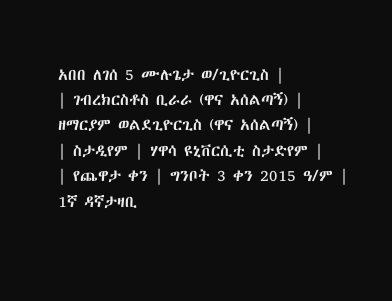አበበ ለገሰ 5 ሙሉጌታ ወ/ጊዮርጊስ |
| ገብረክርስቶስ ቢራራ (ዋና አሰልጣኝ) |
ዘማርያም ወልደጊዮርጊስ (ዋና አሰልጣኝ) |
| ስታዲየም | ሃዋሳ ዩኒቨርሲቲ ስታድየም |
| የጨዋታ ቀን | ግንቦት 3 ቀን 2015 ዓ/ም |
1ኛ ዳኛታዛቢ